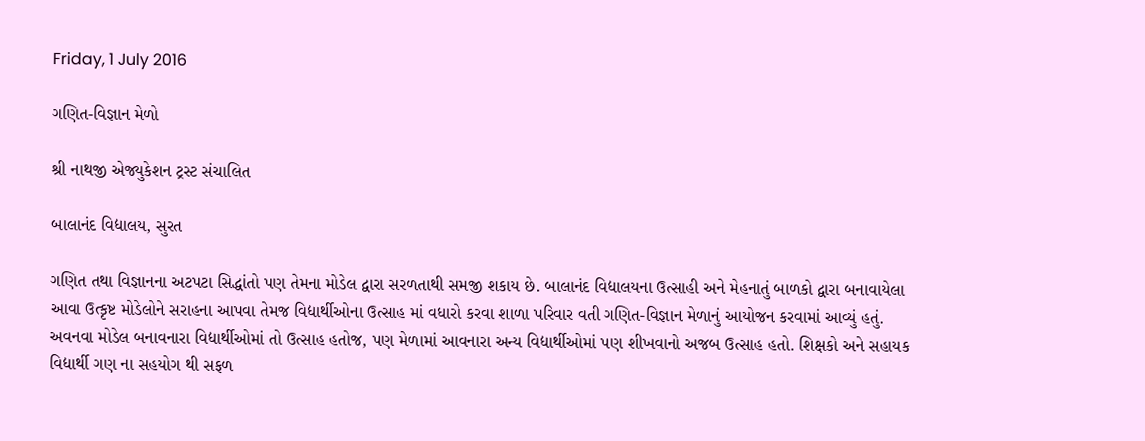Friday, 1 July 2016

ગણિત-વિજ્ઞાન મેળો

શ્રી નાથજી એજ્યુકેશન ટ્રસ્ટ સંચાલિત

બાલાનંદ વિદ્યાલય, સુરત

ગણિત તથા વિજ્ઞાનના અટપટા સિદ્ધાંતો પણ તેમના મોડેલ દ્વારા સરળતાથી સમજી શકાય છે. બાલાનંદ વિદ્યાલયના ઉત્સાહી અને મેહનાતું બાળકો દ્વારા બનાવાયેલા આવા ઉત્કૃષ્ટ મોડેલોને સરાહના આપવા તેમજ વિદ્યાર્થીઓના ઉત્સાહ માં વધારો કરવા શાળા પરિવાર વતી ગણિત-વિજ્ઞાન મેળાનું આયોજન કરવામાં આવ્યું હતું.
અવનવા મોડેલ બનાવનારા વિદ્યાર્થીઓમાં તો ઉત્સાહ હતોજ, પણ મેળામાં આવનારા અન્ય વિદ્યાર્થીઓમાં પણ શીખવાનો અજબ ઉત્સાહ હતો. શિક્ષકો અને સહાયક વિદ્યાર્થી ગણ ના સહયોગ થી સફળ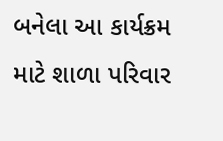બનેલા આ કાર્યક્રમ માટે શાળા પરિવાર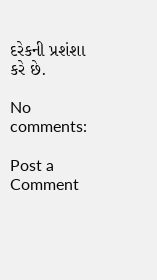દરેકની પ્રશંશા કરે છે.

No comments:

Post a Comment